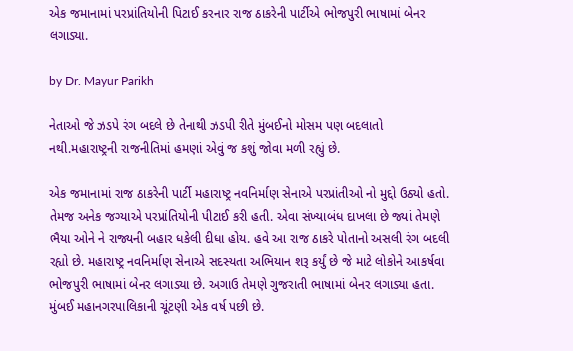એક જમાનામાં પરપ્રાંતિયોની પિટાઈ કરનાર રાજ ઠાકરેની પાર્ટીએ ભોજપુરી ભાષામાં બેનર લગાડ્યા.

by Dr. Mayur Parikh

નેતાઓ જે ઝડપે રંગ બદલે છે તેનાથી ઝડપી રીતે મુંબઈનો મોસમ પણ બદલાતો નથી.મહારાષ્ટ્રની રાજનીતિમાં હમણાં એવું જ કશું જોવા મળી રહ્યું છે.

એક જમાનામાં રાજ ઠાકરેની પાર્ટી મહારાષ્ટ્ર નવનિર્માણ સેનાએ પરપ્રાંતીઓ નો મુદ્દો ઉઠ્યો હતો. તેમજ અનેક જગ્યાએ પરપ્રાંતિયોની પીટાઈ કરી હતી. એવા સંખ્યાબંધ દાખલા છે જ્યાં તેમણે ભૈયા ઓને ને રાજ્યની બહાર ધકેલી દીધા હોય. હવે આ રાજ ઠાકરે પોતાનો અસલી રંગ બદલી રહ્યો છે. મહારાષ્ટ્ર નવનિર્માણ સેનાએ સદસ્યતા અભિયાન શરૂ કર્યું છે જે માટે લોકોને આકર્ષવા ભોજપુરી ભાષામાં બેનર લગાડ્યા છે. અગાઉ તેમણે ગુજરાતી ભાષામાં બેનર લગાડ્યા હતા.
મુંબઈ મહાનગરપાલિકાની ચૂંટણી એક વર્ષ પછી છે.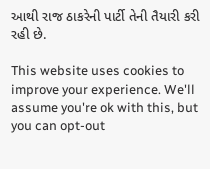આથી રાજ ઠાકરેની પાર્ટી તેની તૈયારી કરી રહી છે.

This website uses cookies to improve your experience. We'll assume you're ok with this, but you can opt-out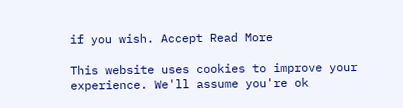if you wish. Accept Read More

This website uses cookies to improve your experience. We'll assume you're ok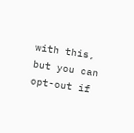with this, but you can opt-out if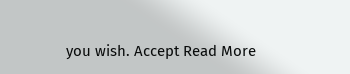you wish. Accept Read More